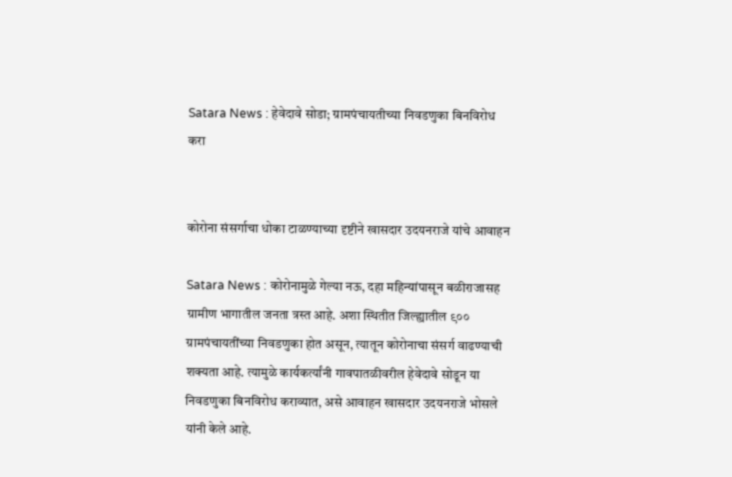Satara News : हेवेदावे सोडा; ग्रामपंचायतीच्या निवडणुका बिनविरोध करा


कोरोना संसर्गाचा धोका टाळण्याच्या दृष्टीने खासदार उदयनराजे यांचे आवाहन

Satara News : कोरोनामुळे गेल्या नऊ, दहा महिन्यांपासून बळीराजासह ग्रामीण भागातील जनता त्रस्त आहे. अशा स्थितीत जिल्ह्यातील ९०० ग्रामपंचायतींच्या निवडणुका होत असून, त्यातून कोरोनाचा संसर्ग वाढण्याची शक्यता आहे. त्यामुळे कार्यकर्त्यांनी गावपातळीवरील हेवेदावे सोडून या निवडणुका बिनविरोध कराव्यात, असे आवाहन खासदार उदयनराजे भोसले यांनी केले आहे.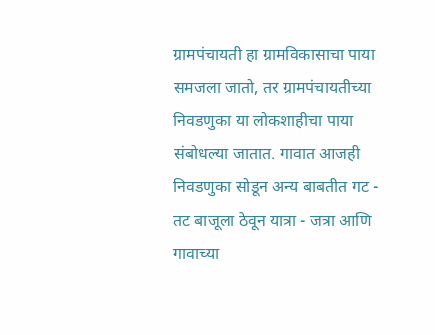ग्रामपंचायती हा ग्रामविकासाचा पाया समजला जातो, तर ग्रामपंचायतीच्या निवडणुका या लोकशाहीचा पाया संबोधल्या जातात. गावात आजही निवडणुका सोडून अन्य बाबतीत गट - तट बाजूला ठेवून यात्रा - जत्रा आणि गावाच्या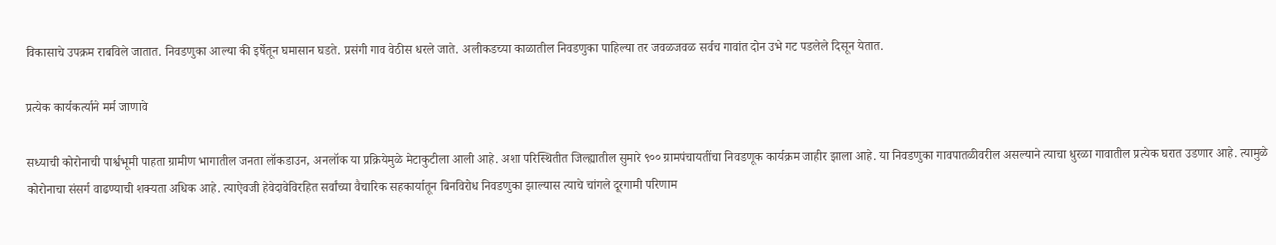विकासाचे उपक्रम राबविले जातात. निवडणुका आल्या की इर्षेतून घमासान घडते. प्रसंगी गाव वेठीस धरले जाते. अलीकडच्या काळातील निवडणुका पाहिल्या तर जवळजवळ सर्वच गावांत दोन उभे गट पडलेले दिसून येतात.

प्रत्येक कार्यकर्त्याने मर्म जाणावे

सध्याची कोरोनाची पार्श्वभूमी पाहता ग्रामीण भागातील जनता लॉकडाउन, अनलॉक या प्रक्रियेमुळे मेटाकुटीला आली आहे. अशा परिस्थितीत जिल्ह्यातील सुमारे ९०० ग्रामपंचायतींचा निवडणूक कार्यक्रम जाहीर झाला आहे. या निवडणुका गावपातळीवरील असल्याने त्याचा धुरळा गावातील प्रत्येक घरात उडणार आहे. त्यामुळे कोरोनाचा संसर्ग वाढण्याची शक्यता अधिक आहे. त्याऐवजी हेवेदावेविरहित सर्वांच्या वैचारिक सहकार्यातून बिनविरोध निवडणुका झाल्यास त्याचे चांगले दूरगामी परिणाम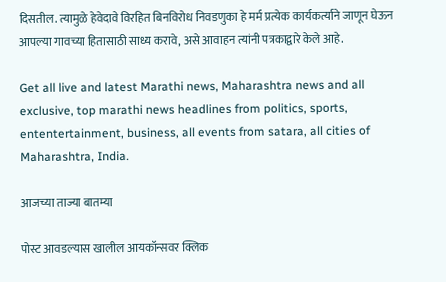दिसतील. त्यामुळे हेवेदावे विरहित बिनविरोध निवडणुका हे मर्म प्रत्येक कार्यकर्त्याने जाणून घेऊन आपल्या गावच्या हितासाठी साध्य करावे, असे आवाहन त्यांनी पत्रकाद्वारे केले आहे.

Get all live and latest Marathi news, Maharashtra news and all exclusive, top marathi news headlines from politics, sports, ententertainment, business, all events from satara, all cities of Maharashtra, India.

आजच्या ताज्या बातम्या

पोस्ट आवडल्यास खालील आयकॉन्सवर क्लिक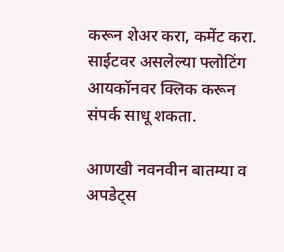करून शेअर करा, कमेंट करा. साईटवर असलेल्या फ्लोटिंग आयकॉनवर क्लिक करून संपर्क साधू शकता.

आणखी नवनवीन बातम्या व अपडेट्स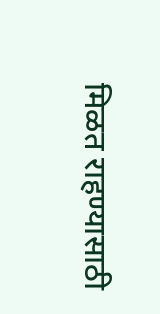मिळत राहण्यासाठी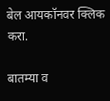बेल आयकॉनवर क्लिक करा.

बातम्या व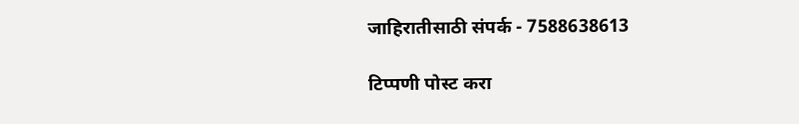जाहिरातीसाठी संपर्क - 7588638613

टिप्पणी पोस्ट करा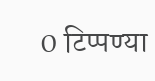0 टिप्पण्या